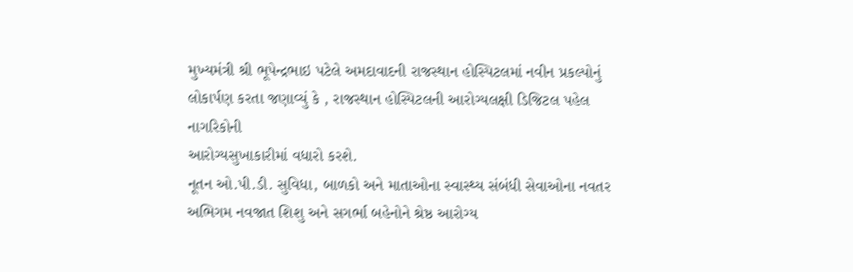મુખ્યમંત્રી શ્રી ભૂપેન્દ્રભાઇ પટેલે અમદાવાદની રાજસ્થાન હોસ્પિટલમાં નવીન પ્રકલ્પોનું
લોકાર્પણ કરતા જણાવ્યું કે , રાજસ્થાન હોસ્પિટલની આરોગ્યલક્ષી ડિજિટલ પહેલ નાગરિકોની
આરોગ્યસુખાકારીમાં વધારો કરશે.
નૂતન ઓ.પી.ડી. સુવિધા, બાળકો અને માતાઓના સ્વાસ્થ્ય સંબંધી સેવાઓના નવતર
અભિગમ નવજાત શિશુ અને સગર્ભા બહેનોને શ્રેષ્ઠ આરોગ્ય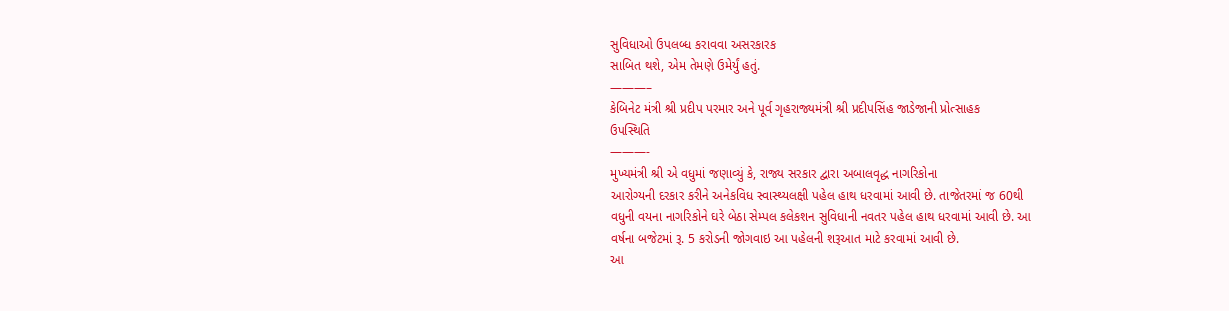સુવિધાઓ ઉપલબ્ધ કરાવવા અસરકારક
સાબિત થશે, એમ તેમણે ઉમેર્યું હતું.
———–
કેબિનેટ મંત્રી શ્રી પ્રદીપ પરમાર અને પૂર્વ ગૃહરાજ્યમંત્રી શ્રી પ્રદીપસિંહ જાડેજાની પ્રોત્સાહક
ઉપસ્થિતિ
———-
મુખ્યમંત્રી શ્રી એ વધુમાં જણાવ્યું કે, રાજ્ય સરકાર દ્વારા અબાલવૃદ્ધ નાગરિકોના
આરોગ્યની દરકાર કરીને અનેકવિધ સ્વાસ્થ્યલક્ષી પહેલ હાથ ધરવામાં આવી છે. તાજેતરમાં જ 60થી
વધુની વયના નાગરિકોને ઘરે બેઠા સેમ્પલ કલેકશન સુવિધાની નવતર પહેલ હાથ ધરવામાં આવી છે. આ
વર્ષના બજેટમાં રૂ. 5 કરોડની જોગવાઇ આ પહેલની શરૂઆત માટે કરવામાં આવી છે.
આ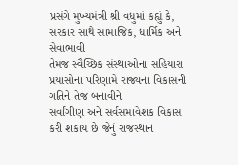પ્રસંગે મુખ્યમંત્રી શ્રી વધુમાં કહ્યું કે, સરકાર સાથે સામાજિક, ધાર્મિક અને સેવાભાવી
તેમજ સ્વૈચ્છિક સંસ્થાઓના સહિયારા પ્રયાસોના પરિણામે રાજ્યના વિકાસની ગતિને તેજ બનાવીને
સર્વાંગીણ અને સર્વસમાવેશક વિકાસ કરી શકાય છે જેનું રાજસ્થાન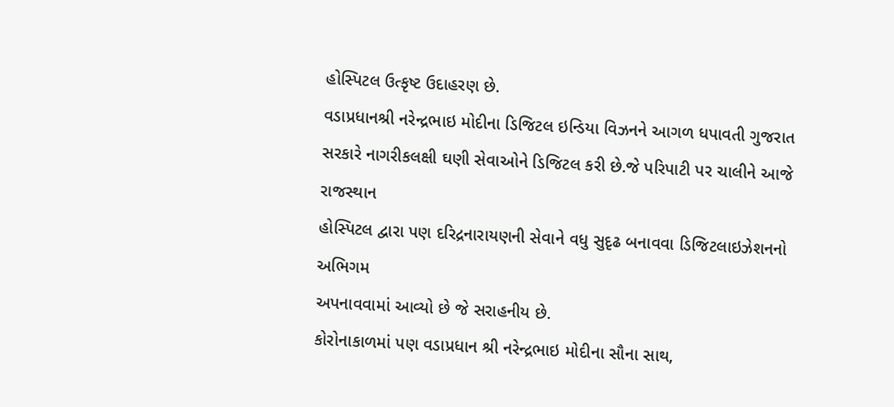હોસ્પિટલ ઉત્કૃષ્ટ ઉદાહરણ છે.
વડાપ્રધાનશ્રી નરેન્દ્રભાઇ મોદીના ડિજિટલ ઇન્ડિયા વિઝનને આગળ ધપાવતી ગુજરાત
સરકારે નાગરીકલક્ષી ઘણી સેવાઓને ડિજિટલ કરી છે.જે પરિપાટી પર ચાલીને આજે રાજસ્થાન
હોસ્પિટલ દ્વારા પણ દરિદ્રનારાયણની સેવાને વધુ સુદૃઢ બનાવવા ડિજિટલાઇઝેશનનો અભિગમ
અપનાવવામાં આવ્યો છે જે સરાહનીય છે.
કોરોનાકાળમાં પણ વડાપ્રધાન શ્રી નરેન્દ્રભાઇ મોદીના સૌના સાથ,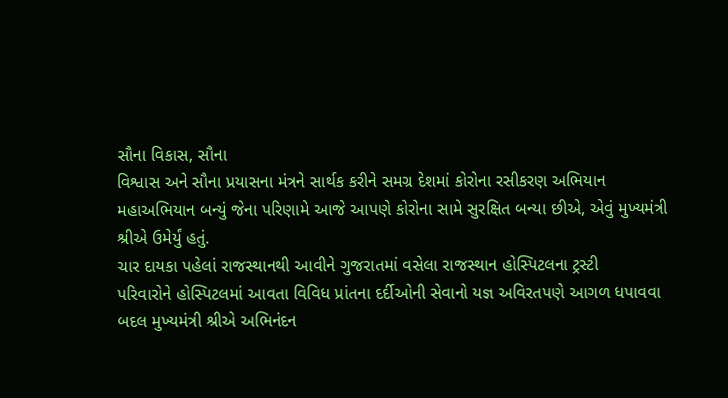સૌના વિકાસ, સૌના
વિશ્વાસ અને સૌના પ્રયાસના મંત્રને સાર્થક કરીને સમગ્ર દેશમાં કોરોના રસીકરણ અભિયાન
મહાઅભિયાન બન્યું જેના પરિણામે આજે આપણે કોરોના સામે સુરક્ષિત બન્યા છીએ, એવું મુખ્યમંત્રી
શ્રીએ ઉમેર્યું હતું.
ચાર દાયકા પહેલાં રાજસ્થાનથી આવીને ગુજરાતમાં વસેલા રાજસ્થાન હોસ્પિટલના ટ્રસ્ટી
પરિવારોને હોસ્પિટલમાં આવતા વિવિધ પ્રાંતના દર્દીઓની સેવાનો યજ્ઞ અવિરતપણે આગળ ધપાવવા
બદલ મુખ્યમંત્રી શ્રીએ અભિનંદન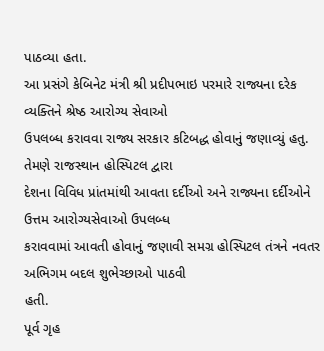પાઠવ્યા હતા.
આ પ્રસંગે કેબિનેટ મંત્રી શ્રી પ્રદીપભાઇ પરમારે રાજ્યના દરેક વ્યક્તિને શ્રેષ્ઠ આરોગ્ય સેવાઓ
ઉપલબ્ધ કરાવવા રાજ્ય સરકાર કટિબદ્ધ હોવાનું જણાવ્યું હતુ. તેમણે રાજસ્થાન હોસ્પિટલ દ્વારા
દેશના વિવિધ પ્રાંતમાંથી આવતા દર્દીઓ અને રાજ્યના દર્દીઓને ઉત્તમ આરોગ્યસેવાઓ ઉપલબ્ધ
કરાવવામાં આવતી હોવાનું જણાવી સમગ્ર હોસ્પિટલ તંત્રને નવતર અભિગમ બદલ શુભેચ્છાઓ પાઠવી
હતી.
પૂર્વ ગૃહ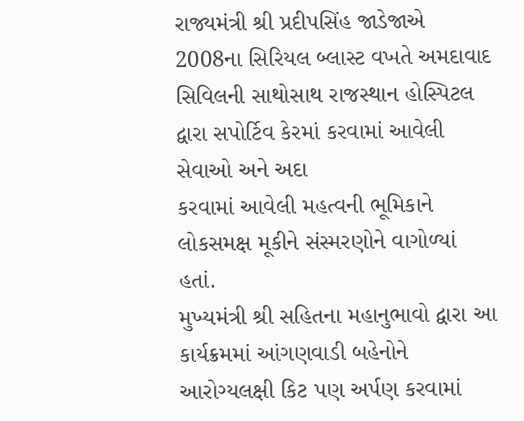રાજ્યમંત્રી શ્રી પ્રદીપસિંહ જાડેજાએ 2008ના સિરિયલ બ્લાસ્ટ વખતે અમદાવાદ
સિવિલની સાથોસાથ રાજસ્થાન હોસ્પિટલ દ્વારા સપોર્ટિવ કેરમાં કરવામાં આવેલી સેવાઓ અને અદા
કરવામાં આવેલી મહત્વની ભૂમિકાને લોકસમક્ષ મૂકીને સંસ્મરણોને વાગોળ્યાં હતાં.
મુખ્યમંત્રી શ્રી સહિતના મહાનુભાવો દ્વારા આ કાર્યક્રમમાં આંગણવાડી બહેનોને
આરોગ્યલક્ષી કિટ પણ અર્પણ કરવામાં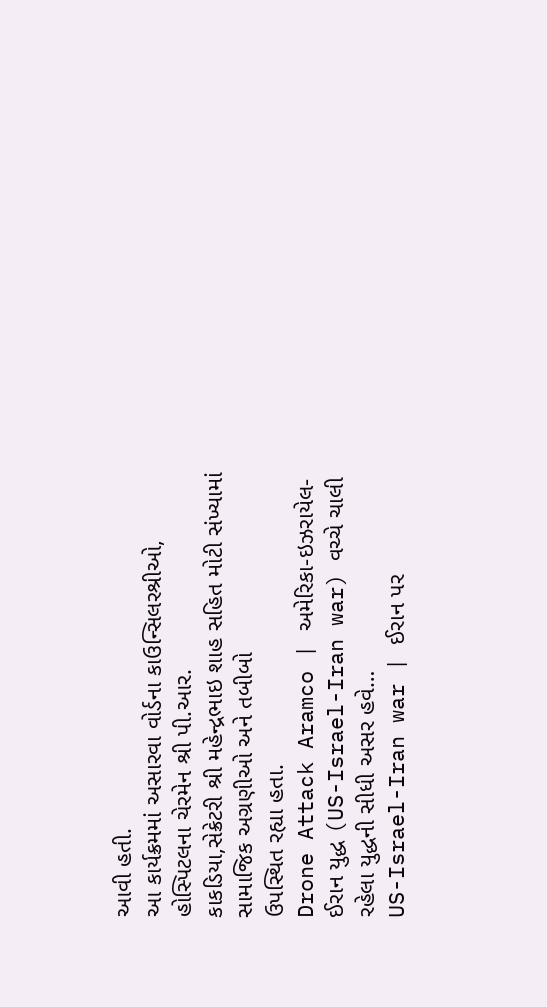આવી હતી.
આ કાર્યક્રમમાં અસારવા વોર્ડના કાઉન્સિલરશ્રીઓ, હોસ્પિટલના ચેરમેન શ્રી પી.આર.
કાકડિયા,સેક્રેટરી શ્રી મહેન્દ્રભાઇ શાહ સહિત મોટી સંખ્યામાં સામાજિક અગ્રણીઓ અને તબીબો
ઉપસ્થિત રહ્યા હતા.
Drone Attack Aramco | અમેરિકા-ઇઝરાયેલ-ઈરાન યુદ્ધ (US-Israel-Iran war) વચ્ચે ચાલી રહેલા યુદ્ધની સીધી અસર હવે…
US-Israel-Iran war | ઈરાન પર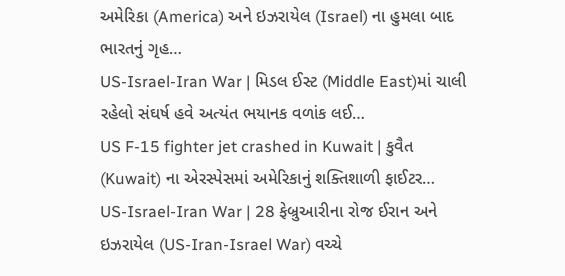અમેરિકા (America) અને ઇઝરાયેલ (Israel) ના હુમલા બાદ ભારતનું ગૃહ…
US-Israel-Iran War | મિડલ ઈસ્ટ (Middle East)માં ચાલી રહેલો સંઘર્ષ હવે અત્યંત ભયાનક વળાંક લઈ…
US F-15 fighter jet crashed in Kuwait | કુવૈત (Kuwait) ના એરસ્પેસમાં અમેરિકાનું શક્તિશાળી ફાઈટર…
US-Israel-Iran War | 28 ફેબ્રુઆરીના રોજ ઈરાન અને ઇઝરાયેલ (US-Iran-Israel War) વચ્ચે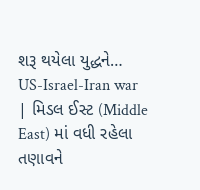શરૂ થયેલા યુદ્ધને…
US-Israel-Iran war | મિડલ ઈસ્ટ (Middle East) માં વધી રહેલા તણાવને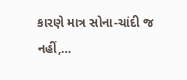કારણે માત્ર સોના-ચાંદી જ નહીં,…